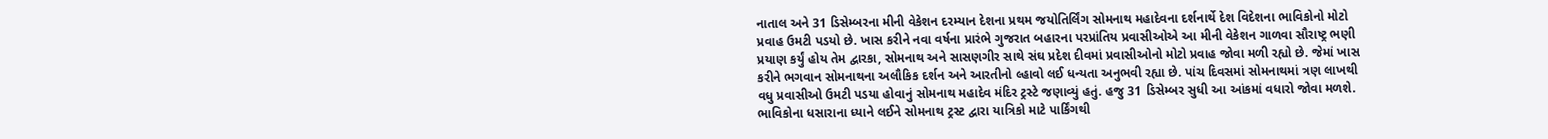નાતાલ અને 31 ડિસેમ્બરના મીની વેકેશન દરમ્યાન દેશના પ્રથમ જયોતિર્લિંગ સોમનાથ મહાદેવના દર્શનાર્થે દેશ વિદેશના ભાવિકોનો મોટો પ્રવાહ ઉમટી પડયો છે. ખાસ કરીને નવા વર્ષના પ્રારંભે ગુજરાત બહારના પરપ્રાંતિય પ્રવાસીઓએ આ મીની વેકેશન ગાળવા સૌરાષ્ટ્ર ભણી પ્રયાણ કર્યું હોય તેમ દ્વારકા, સોમનાથ અને સાસણગીર સાથે સંઘ પ્રદેશ દીવમાં પ્રવાસીઓનો મોટો પ્રવાહ જોવા મળી રહ્યો છે. જેમાં ખાસ કરીને ભગવાન સોમનાથના અલૌકિક દર્શન અને આરતીનો લ્હાવો લઈ ધન્યતા અનુભવી રહ્યા છે. પાંચ દિવસમાં સોમનાથમાં ત્રણ લાખથી વધુ પ્રવાસીઓ ઉમટી પડયા હોવાનું સોમનાથ મહાદેવ મંદિર ટ્રસ્ટે જણાવ્યું હતું. હજુ 31 ડિસેમ્બર સુધી આ આંકમાં વધારો જોવા મળશે.
ભાવિકોના ધસારાના ધ્યાને લઈને સોમનાથ ટ્રસ્ટ દ્વારા યાત્રિકો માટે પાર્કિંગથી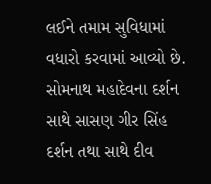લઈને તમામ સુવિધામાં વધારો કરવામાં આવ્યો છે. સોમનાથ મહાદેવના દર્શન સાથે સાસણ ગીર સિંહ દર્શન તથા સાથે દીવ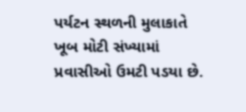પર્યટન સ્થળની મુલાકાતે ખૂબ મોટી સંખ્યામાં પ્રવાસીઓ ઉમટી પડયા છે.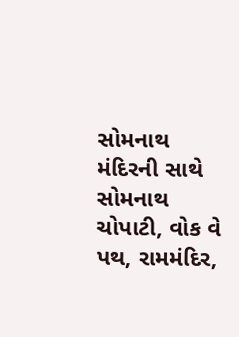સોમનાથ મંદિરની સાથે સોમનાથ ચોપાટી, વોક વે પથ, રામમંદિર,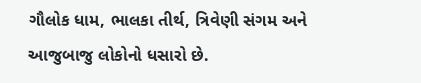ગૌલોક ધામ, ભાલકા તીર્થ, ત્રિવેણી સંગમ અને આજુબાજુ લોકોનો ધસારો છે.